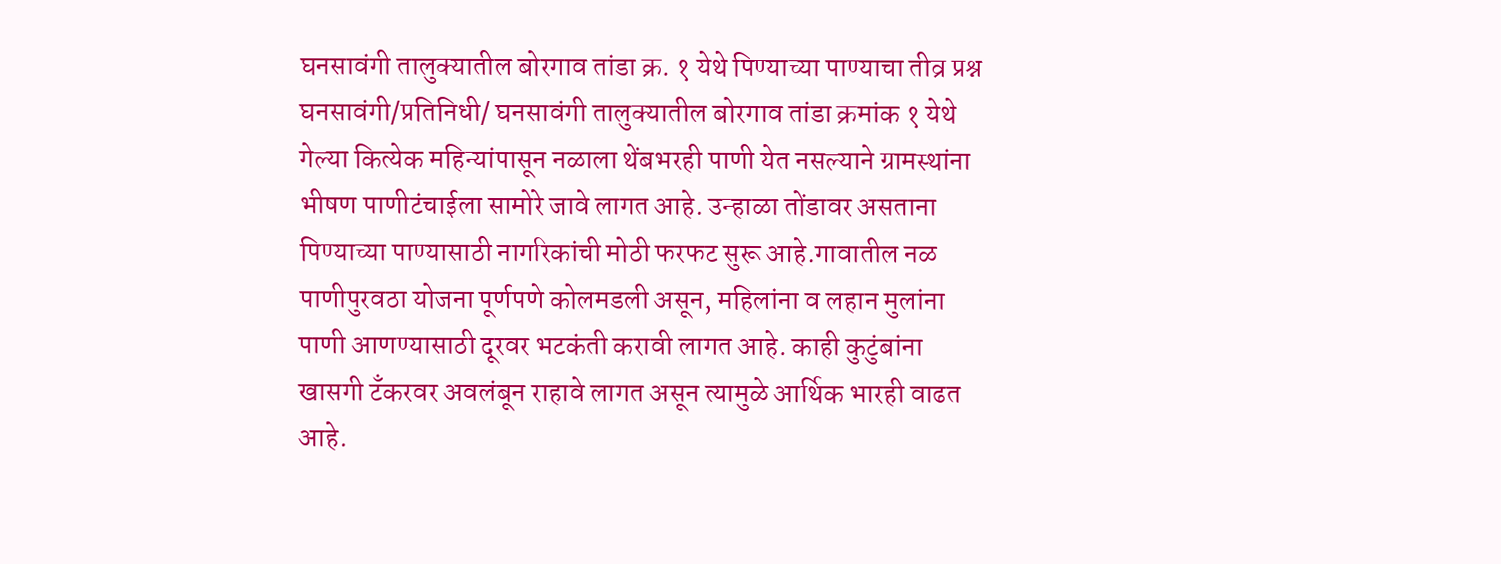घनसावंगी तालुक्यातील बोरगाव तांडा क्र. १ येथे पिण्याच्या पाण्याचा तीव्र प्रश्न
घनसावंगी/प्रतिनिधी/ घनसावंगी तालुक्यातील बोरगाव तांडा क्रमांक १ येथे गेल्या कित्येक महिन्यांपासून नळाला थेंबभरही पाणी येत नसल्याने ग्रामस्थांना भीषण पाणीटंचाईला सामोरे जावे लागत आहे. उन्हाळा तोंडावर असताना पिण्याच्या पाण्यासाठी नागरिकांची मोठी फरफट सुरू आहे.गावातील नळ पाणीपुरवठा योजना पूर्णपणे कोलमडली असून, महिलांना व लहान मुलांना पाणी आणण्यासाठी दूरवर भटकंती करावी लागत आहे. काही कुटुंबांना खासगी टँकरवर अवलंबून राहावे लागत असून त्यामुळे आर्थिक भारही वाढत आहे.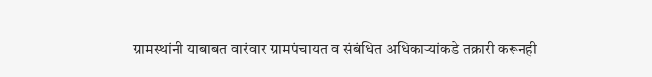ग्रामस्थांनी याबाबत वारंवार ग्रामपंचायत व संबंधित अधिकाऱ्यांकडे तक्रारी करूनही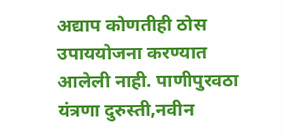अद्याप कोणतीही ठोस उपाययोजना करण्यात आलेली नाही. पाणीपुरवठा यंत्रणा दुरुस्ती,नवीन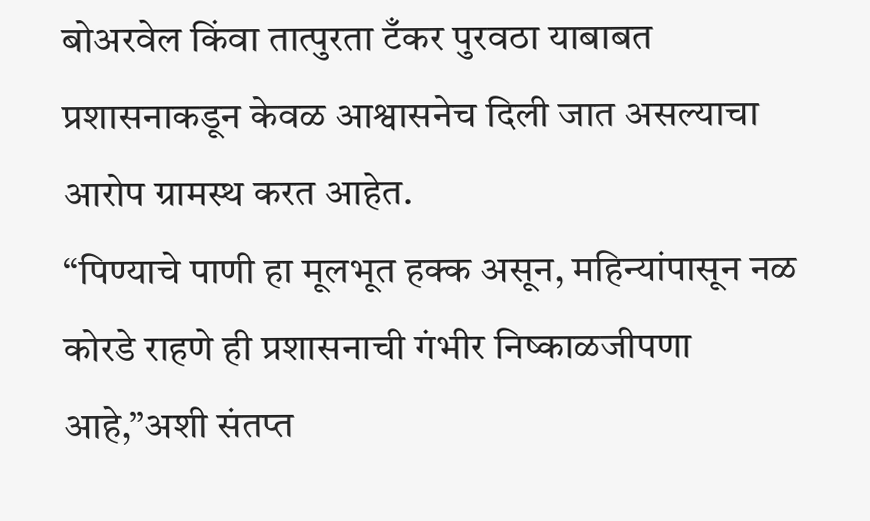बोअरवेल किंवा तात्पुरता टँकर पुरवठा याबाबत प्रशासनाकडून केवळ आश्वासनेच दिली जात असल्याचा आरोप ग्रामस्थ करत आहेत.
“पिण्याचे पाणी हा मूलभूत हक्क असून, महिन्यांपासून नळ कोरडे राहणे ही प्रशासनाची गंभीर निष्काळजीपणा आहे,”अशी संतप्त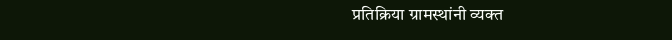प्रतिक्रिया ग्रामस्थांनी व्यक्त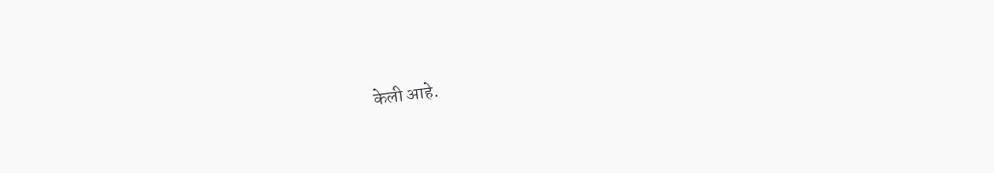केली आहे.